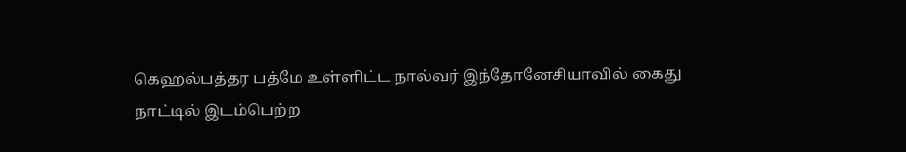கெஹல்பத்தர பத்மே உள்ளிட்ட நால்வர் இந்தோனேசியாவில் கைது
நாட்டில் இடம்பெற்ற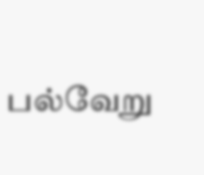பல்வேறு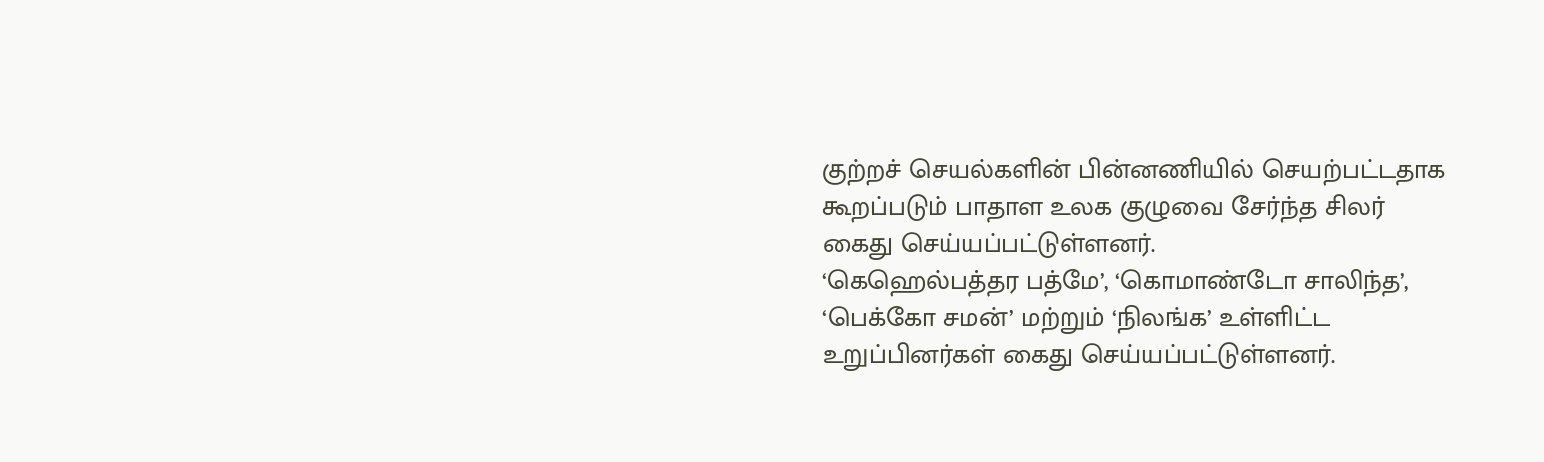குற்றச் செயல்களின் பின்னணியில் செயற்பட்டதாக கூறப்படும் பாதாள உலக குழுவை சேர்ந்த சிலர் கைது செய்யப்பட்டுள்ளனர்.
‘கெஹெல்பத்தர பத்மே’, ‘கொமாண்டோ சாலிந்த’, ‘பெக்கோ சமன்’ மற்றும் ‘நிலங்க’ உள்ளிட்ட உறுப்பினர்கள் கைது செய்யப்பட்டுள்ளனர்.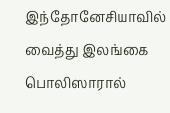இந்தோனேசியாவில் வைத்து இலங்கை பொலிஸாரால்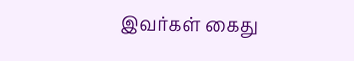இவர்கள் கைது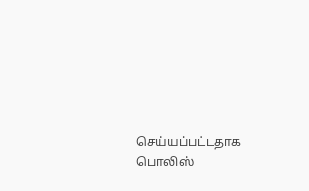செய்யப்பட்டதாக பொலிஸ்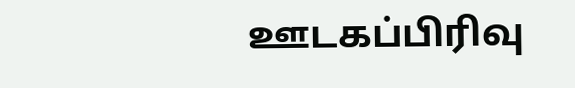ஊடகப்பிரிவு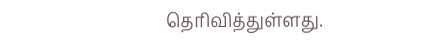தெரிவித்துள்ளது.